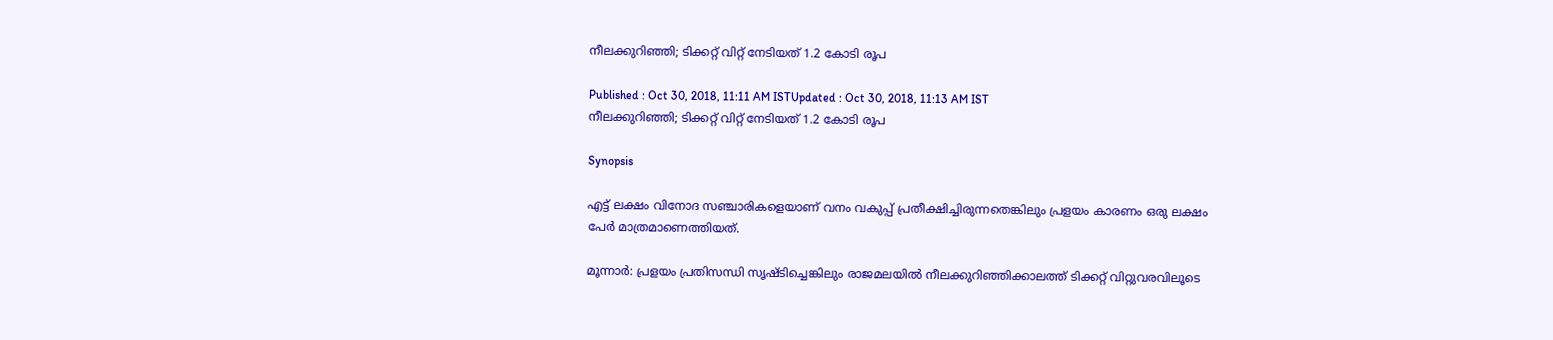നീലക്കുറിഞ്ഞി; ടിക്കറ്റ് വിറ്റ് നേടിയത് 1.2 കോടി രൂപ

Published : Oct 30, 2018, 11:11 AM ISTUpdated : Oct 30, 2018, 11:13 AM IST
നീലക്കുറിഞ്ഞി; ടിക്കറ്റ് വിറ്റ് നേടിയത് 1.2 കോടി രൂപ

Synopsis

എട്ട് ലക്ഷം വിനോദ സഞ്ചാരികളെയാണ് വനം വകുപ്പ് പ്രതീക്ഷിച്ചിരുന്നതെങ്കിലും പ്രളയം കാരണം ഒരു ലക്ഷം പേര്‍ മാത്രമാണെത്തിയത്.

മൂന്നാര്‍: പ്രളയം പ്രതിസന്ധി സൃഷ്ടിച്ചെങ്കിലും രാജമലയില്‍ നീലക്കുറിഞ്ഞിക്കാലത്ത് ടിക്കറ്റ് വിറ്റുവരവിലൂടെ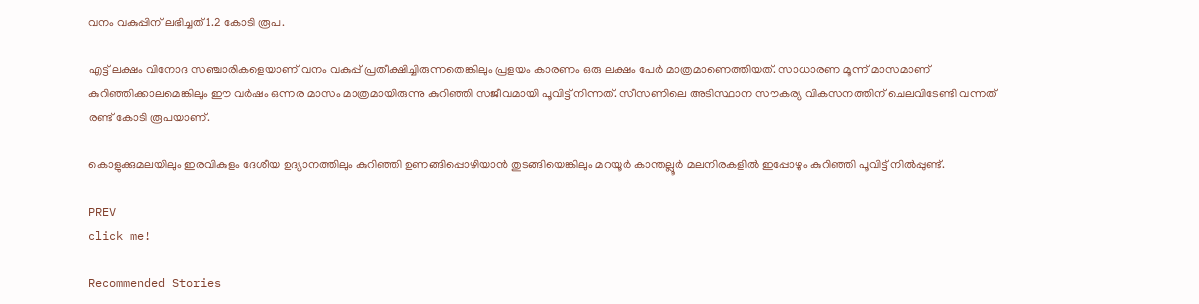വനം വകുപ്പിന് ലഭിച്ചത് 1.2 കോടി രൂപ.

എട്ട് ലക്ഷം വിനോദ സഞ്ചാരികളെയാണ് വനം വകുപ്പ് പ്രതീക്ഷിച്ചിരുന്നതെങ്കിലും പ്രളയം കാരണം ഒരു ലക്ഷം പേര്‍ മാത്രമാണെത്തിയത്. സാധാരണ മൂന്ന് മാസമാണ് കുറിഞ്ഞിക്കാലമെങ്കിലും ഈ വര്‍ഷം ഒന്നര മാസം മാത്രമായിരുന്നു കുറിഞ്ഞി സജീവമായി പൂവിട്ട് നിന്നത്. സീസണിലെ അടിസ്ഥാന സൗകര്യ വികസനത്തിന് ചെലവിടേണ്ടി വന്നത് രണ്ട് കോടി രൂപയാണ്.

കൊളുക്കുമലയിലും ഇരവികുളം ദേശീയ ഉദ്യാനത്തിലും കുറിഞ്ഞി ഉണങ്ങിപ്പൊഴിയാന്‍ തുടങ്ങിയെങ്കിലും മറയൂര്‍ കാന്തല്ലൂര്‍ മലനിരകളില്‍ ഇപ്പോഴും കുറിഞ്ഞി പൂവിട്ട് നില്‍പ്പുണ്ട്.

PREV
click me!

Recommended Stories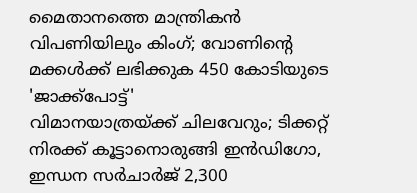മൈതാനത്തെ മാന്ത്രികന്‍ വിപണിയിലും കിംഗ്; വോണിന്റെ മക്കള്‍ക്ക് ലഭിക്കുക 450 കോടിയുടെ 'ജാക്ക്‌പോട്ട്'
വിമാനയാത്രയ്ക്ക് ചിലവേറും; ടിക്കറ്റ് നിരക്ക് കൂട്ടാനൊരുങ്ങി ഇന്‍ഡിഗോ, ഇന്ധന സര്‍ചാര്‍ജ് 2,300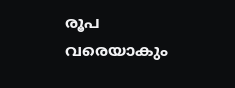രൂപ വരെയാകും